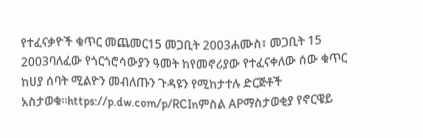የተፈናቃዮች ቁጥር መጨመር15 መጋቢት 2003ሐሙስ፣ መጋቢት 15 2003ባለፈው የጎርጎሮሳውያን ዓመት ከየመኖሪያው የተፈናቀለው ሰው ቁጥር ከሀያ ሰባት ሚልዮን መብለጡን ጉዳዩን የሚከታተሉ ድርጅቶች አስታወቁ።https://p.dw.com/p/RCInምስል APማስታወቂያ የኖርዌይ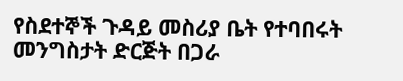የስደተኞች ጉዳይ መስሪያ ቤት የተባበሩት መንግስታት ድርጅት በጋራ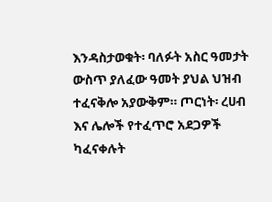እንዳስታወቁት፡ ባለፉት አስር ዓመታት ውስጥ ያለፈው ዓመት ያህል ህዝብ ተፈናቅሎ አያውቅም። ጦርነት፡ ረሀብ እና ሌሎች የተፈጥሮ አደጋዎች ካፈናቀሉት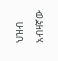ህዝብ አብዛኛው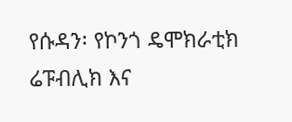የሱዳን፡ የኮንጎ ዴሞክራቲክ ሬፑብሊክ እና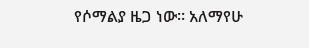የሶማልያ ዜጋ ነው። አለማየሁ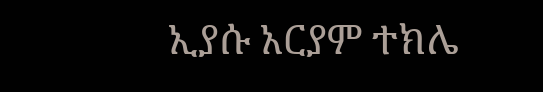ኢያሱ አርያም ተክሌ